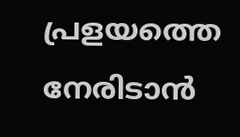പ്രളയത്തെ നേരിടാന്‍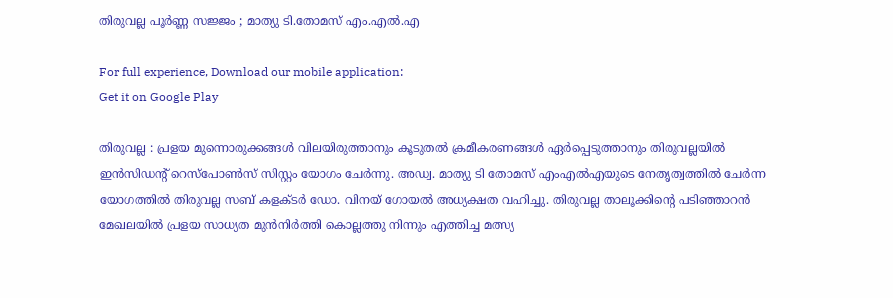തിരുവല്ല പൂര്‍ണ്ണ സജ്ജം ; മാത്യു ടി.തോമസ്‌ എം.എല്‍.എ

For full experience, Download our mobile application:
Get it on Google Play

തിരുവല്ല : പ്രളയ മുന്നൊരുക്കങ്ങള്‍ വിലയിരുത്താനും കൂടുതല്‍ ക്രമീകരണങ്ങള്‍ ഏര്‍പ്പെടുത്താനും തിരുവല്ലയില്‍ ഇന്‍സിഡന്റ് റെസ്‌പോണ്‍സ് സിസ്റ്റം യോഗം ചേര്‍ന്നു. അഡ്വ. മാത്യു ടി തോമസ് എംഎല്‍എയുടെ നേതൃത്വത്തില്‍ ചേര്‍ന്ന യോഗത്തില്‍ തിരുവല്ല സബ് കളക്ടര്‍ ഡോ. വിനയ് ഗോയല്‍ അധ്യക്ഷത വഹിച്ചു. തിരുവല്ല താലൂക്കിന്റെ പടിഞ്ഞാറന്‍ മേഖലയില്‍ പ്രളയ സാധ്യത മുന്‍നിര്‍ത്തി കൊല്ലത്തു നിന്നും എത്തിച്ച മത്സ്യ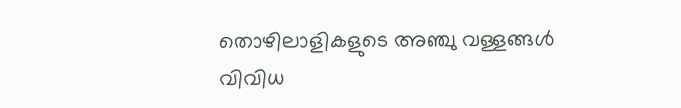തൊഴിലാളികളുടെ അഞ്ചു വള്ളങ്ങള്‍ വിവിധ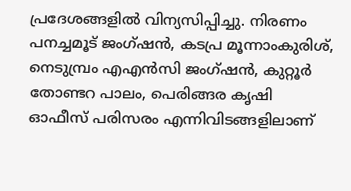പ്രദേശങ്ങളില്‍ വിന്യസിപ്പിച്ചു. നിരണം പനച്ചമൂട് ജംഗ്ഷന്‍, കടപ്ര മൂന്നാംകുരിശ്, നെടുമ്പ്രം എഎന്‍സി ജംഗ്ഷന്‍, കുറ്റൂര്‍ തോണ്ടറ പാലം, പെരിങ്ങര കൃഷി ഓഫീസ് പരിസരം എന്നിവിടങ്ങളിലാണ്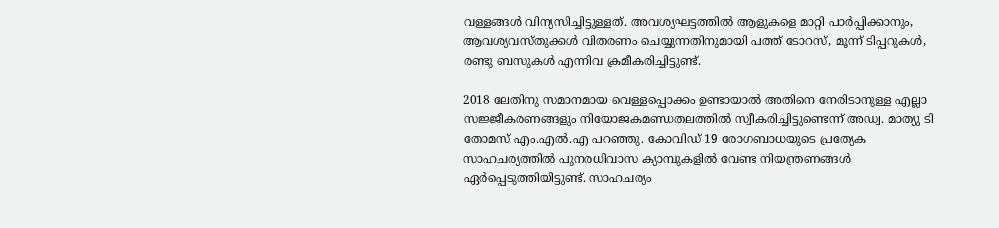വള്ളങ്ങള്‍ വിന്യസിച്ചിട്ടുള്ളത്. അവശ്യഘട്ടത്തില്‍ ആളുകളെ മാറ്റി പാര്‍പ്പിക്കാനും, ആവശ്യവസ്തുക്കള്‍ വിതരണം ചെയ്യുന്നതിനുമായി പത്ത് ടോറസ്, മൂന്ന് ടിപ്പറുകള്‍, രണ്ടു ബസുകള്‍ എന്നിവ ക്രമീകരിച്ചിട്ടുണ്ട്.

2018 ലേതിനു സമാനമായ വെള്ളപ്പൊക്കം ഉണ്ടായാല്‍ അതിനെ നേരിടാനുള്ള എല്ലാ സജ്ജീകരണങ്ങളും നിയോജകമണ്ഡതലത്തില്‍ സ്വീകരിച്ചിട്ടുണ്ടെന്ന് അഡ്വ. മാത്യു ടി തോമസ് എം.എല്‍.എ പറഞ്ഞു. കോവിഡ് 19 രോഗബാധയുടെ പ്രത്യേക സാഹചര്യത്തില്‍ പുനരധിവാസ ക്യാമ്പുകളില്‍ വേണ്ട നിയന്ത്രണങ്ങള്‍ ഏര്‍പ്പെടുത്തിയിട്ടുണ്ട്. സാഹചര്യം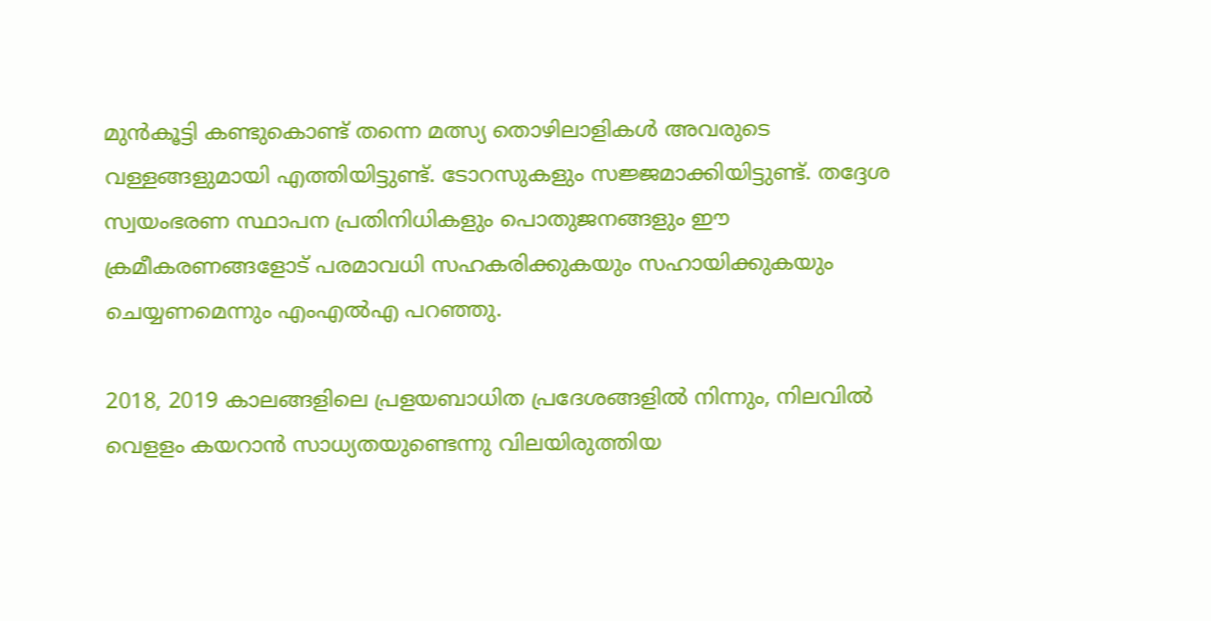മുന്‍കൂട്ടി കണ്ടുകൊണ്ട് തന്നെ മത്സ്യ തൊഴിലാളികള്‍ അവരുടെ വള്ളങ്ങളുമായി എത്തിയിട്ടുണ്ട്. ടോറസുകളും സജ്ജമാക്കിയിട്ടുണ്ട്. തദ്ദേശ സ്വയംഭരണ സ്ഥാപന പ്രതിനിധികളും പൊതുജനങ്ങളും ഈ ക്രമീകരണങ്ങളോട് പരമാവധി സഹകരിക്കുകയും സഹായിക്കുകയും ചെയ്യണമെന്നും എംഎല്‍എ പറഞ്ഞു.

2018, 2019 കാലങ്ങളിലെ പ്രളയബാധിത പ്രദേശങ്ങളില്‍ നിന്നും, നിലവില്‍ വെളളം കയറാന്‍ സാധ്യതയുണ്ടെന്നു വിലയിരുത്തിയ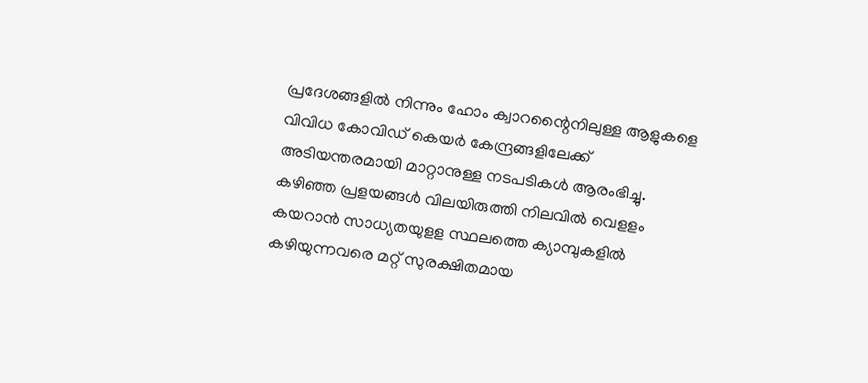പ്രദേശങ്ങളില്‍ നിന്നും ഹോം ക്വാറന്റൈനിലുള്ള ആളുകളെ വിവിധ കോവിഡ് കെയര്‍ കേന്ദ്രങ്ങളിലേക്ക് അടിയന്തരമായി മാറ്റാനുള്ള നടപടികള്‍ ആരംഭിച്ചു. കഴിഞ്ഞ പ്രളയങ്ങള്‍ വിലയിരുത്തി നിലവില്‍ വെളളം കയറാന്‍ സാധ്യതയുളള സ്ഥലത്തെ ക്യാമ്പുകളില്‍ കഴിയുന്നവരെ മറ്റ് സുരക്ഷിതമായ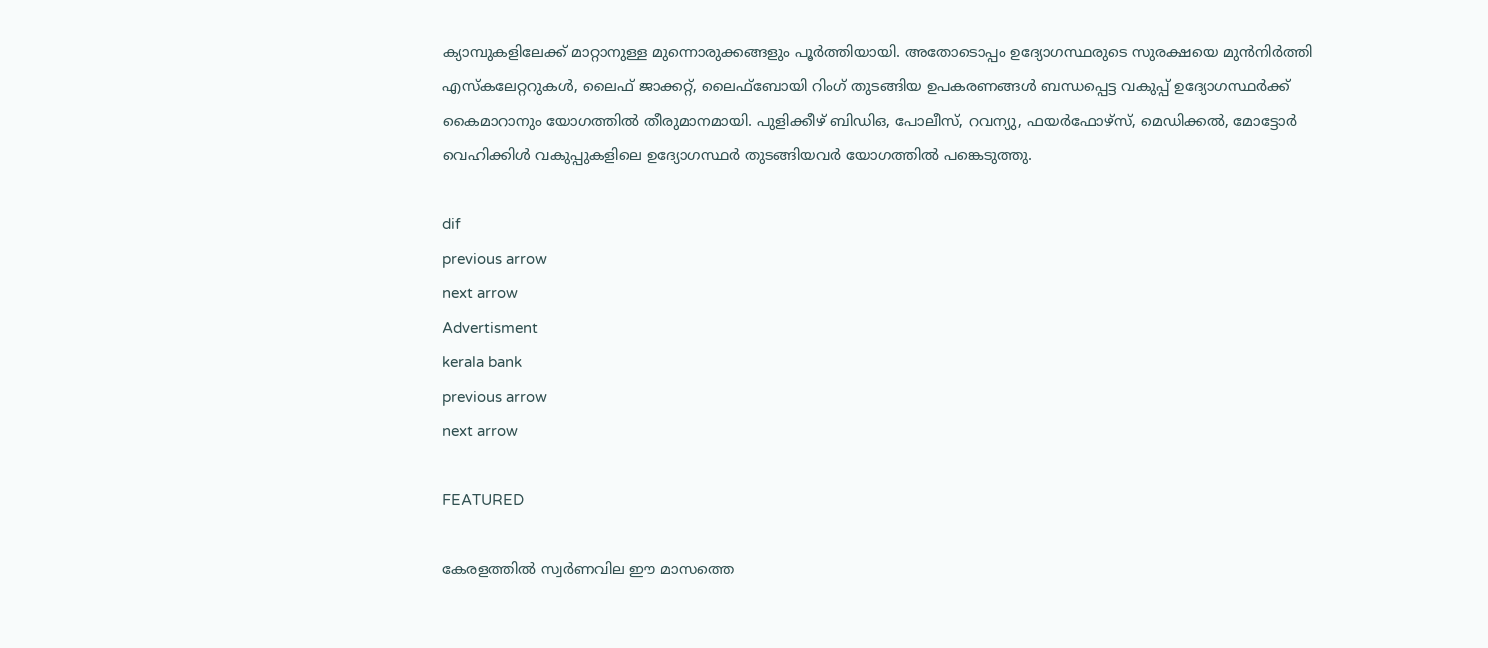ക്യാമ്പുകളിലേക്ക് മാറ്റാനുള്ള മുന്നൊരുക്കങ്ങളും പൂര്‍ത്തിയായി. അതോടൊപ്പം ഉദ്യോഗസ്ഥരുടെ സുരക്ഷയെ മുന്‍നിര്‍ത്തി എസ്‌കലേറ്ററുകള്‍, ലൈഫ് ജാക്കറ്റ്, ലൈഫ്‌ബോയി റിംഗ് തുടങ്ങിയ ഉപകരണങ്ങള്‍ ബന്ധപ്പെട്ട വകുപ്പ് ഉദ്യോഗസ്ഥര്‍ക്ക് കൈമാറാനും യോഗത്തില്‍ തീരുമാനമായി. പുളിക്കീഴ് ബിഡിഒ, പോലീസ്, റവന്യു, ഫയര്‍ഫോഴ്‌സ്, മെഡിക്കല്‍, മോട്ടോര്‍ വെഹിക്കിള്‍ വകുപ്പുകളിലെ ഉദ്യോഗസ്ഥര്‍ തുടങ്ങിയവര്‍ യോഗത്തില്‍ പങ്കെടുത്തു.

dif
previous arrow
next arrow
Advertisment
kerala bank
previous arrow
next arrow

FEATURED

കേരളത്തില്‍ സ്വര്‍ണവില ഈ മാസത്തെ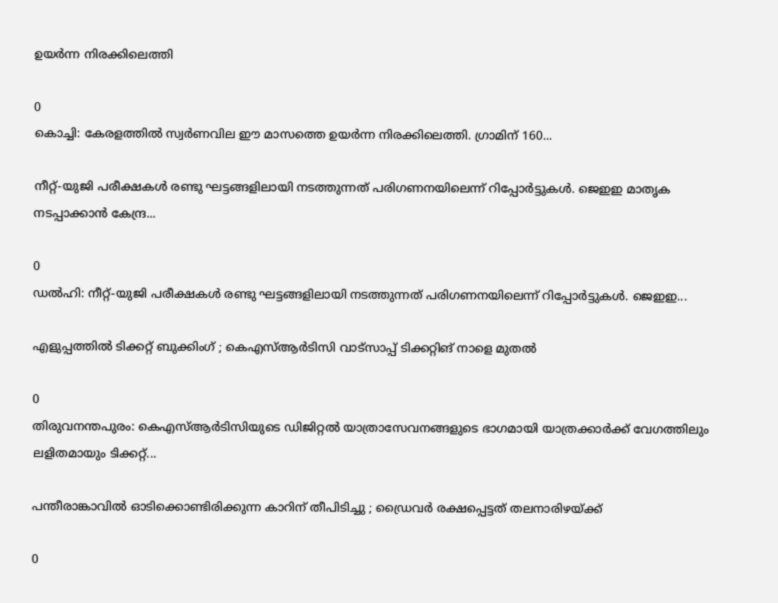ഉയര്‍ന്ന നിരക്കിലെത്തി

0
കൊച്ചി: കേരളത്തില്‍ സ്വര്‍ണവില ഈ മാസത്തെ ഉയര്‍ന്ന നിരക്കിലെത്തി. ഗ്രാമിന് 160...

നീറ്റ്-യുജി പരീക്ഷകൾ രണ്ടു ഘട്ടങ്ങളിലായി നടത്തുന്നത് പരിഗണനയിലെന്ന് റിപ്പോർട്ടുകൾ. ജെഇഇ മാതൃക നടപ്പാക്കാൻ കേന്ദ്ര...

0
ഡൽഹി: നീറ്റ്-യുജി പരീക്ഷകൾ രണ്ടു ഘട്ടങ്ങളിലായി നടത്തുന്നത് പരിഗണനയിലെന്ന് റിപ്പോർട്ടുകൾ. ജെഇഇ...

എളുപ്പത്തിൽ ടിക്കറ്റ് ബുക്കിംഗ് ; കെഎസ്ആർടിസി വാട്സാപ്പ് ടിക്കറ്റിങ് നാളെ മുതൽ

0
തിരുവനന്തപുരം: കെഎസ്ആർടിസിയുടെ ഡിജിറ്റൽ യാത്രാസേവനങ്ങളുടെ ഭാഗമായി യാത്രക്കാർക്ക് വേഗത്തിലും ലളിതമായും ടിക്കറ്റ്...

പന്തീരാങ്കാവിൽ ഓടിക്കൊണ്ടിരിക്കുന്ന കാറിന് തീപിടിച്ചു ; ഡ്രൈവർ രക്ഷപ്പെട്ടത് തലനാരിഴയ്ക്ക്

0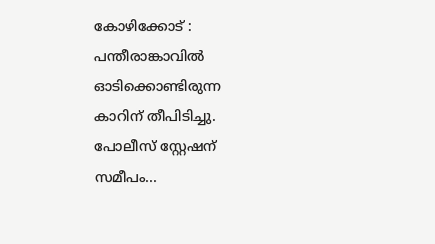കോഴിക്കോട് : പന്തീരാങ്കാവിൽ ഓടിക്കൊണ്ടിരുന്ന കാറിന് തീപിടിച്ചു. പോലീസ് സ്റ്റേഷന് സമീപം...